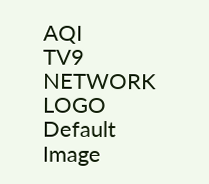AQI
TV9 NETWORK LOGO
Default Image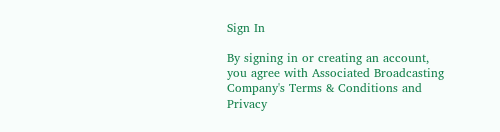Sign In

By signing in or creating an account, you agree with Associated Broadcasting Company's Terms & Conditions and Privacy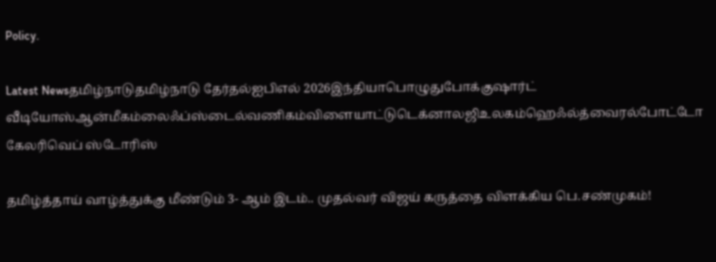Policy.

Latest Newsதமிழ்நாடுதமிழ்நாடு தேர்தல்ஐபிஎல் 2026இந்தியாபொழுதுபோக்குஷார்ட் வீடியோஸ்ஆன்மீகம்லைஃப்ஸ்டைல்வணிகம்விளையாட்டுடெக்னாலஜிஉலகம்ஹெஃல்த்வைரல்போட்டோ கேலரிவெப் ஸ்டோரிஸ்

தமிழ்த்தாய் வாழ்த்துக்கு மீண்டும் 3- ஆம் இடம்.. முதல்வர் விஜய் கருத்தை விளக்கிய பெ.சண்முகம்!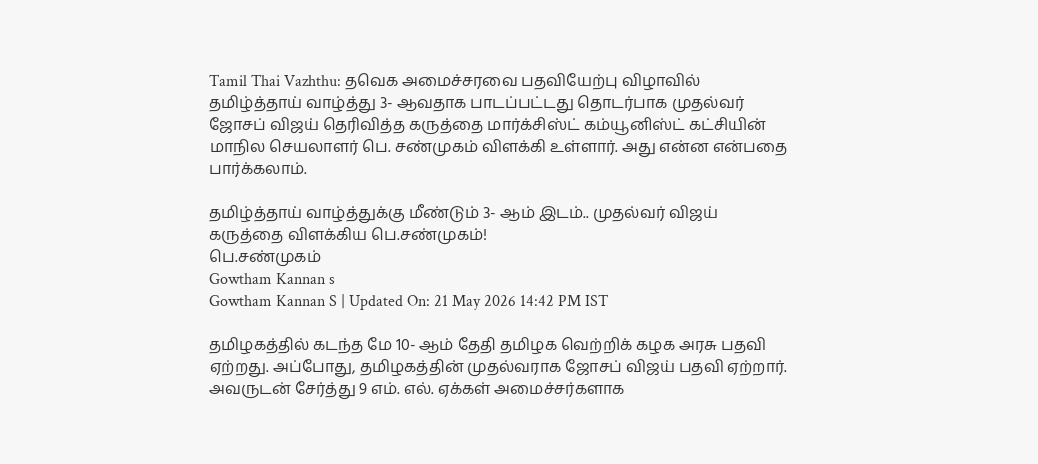Tamil Thai Vazhthu: தவெக அமைச்சரவை பதவியேற்பு விழாவில் தமிழ்த்தாய் வாழ்த்து 3- ஆவதாக பாடப்பட்டது தொடர்பாக முதல்வர் ஜோசப் விஜய் தெரிவித்த கருத்தை மார்க்சிஸ்ட் கம்யூனிஸ்ட் கட்சியின் மாநில செயலாளர் பெ. சண்முகம் விளக்கி உள்ளார். அது என்ன என்பதை பார்க்கலாம்.

தமிழ்த்தாய் வாழ்த்துக்கு மீண்டும் 3- ஆம் இடம்.. முதல்வர் விஜய் கருத்தை விளக்கிய பெ.சண்முகம்!
பெ.சண்முகம்
Gowtham Kannan s
Gowtham Kannan S | Updated On: 21 May 2026 14:42 PM IST

தமிழகத்தில் கடந்த மே 10- ஆம் தேதி தமிழக வெற்றிக் கழக அரசு பதவி ஏற்றது. அப்போது, தமிழகத்தின் முதல்வராக ஜோசப் விஜய் பதவி ஏற்றார். அவருடன் சேர்த்து 9 எம். எல். ஏக்கள் அமைச்சர்களாக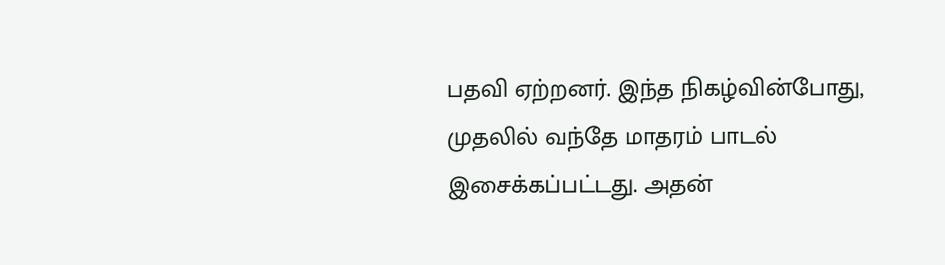பதவி ஏற்றனர். இந்த நிகழ்வின்போது, முதலில் வந்தே மாதரம் பாடல் இசைக்கப்பட்டது. அதன்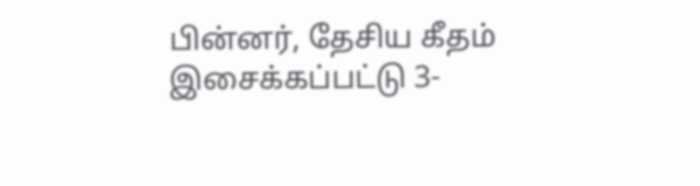பின்னர், தேசிய கீதம் இசைக்கப்பட்டு 3-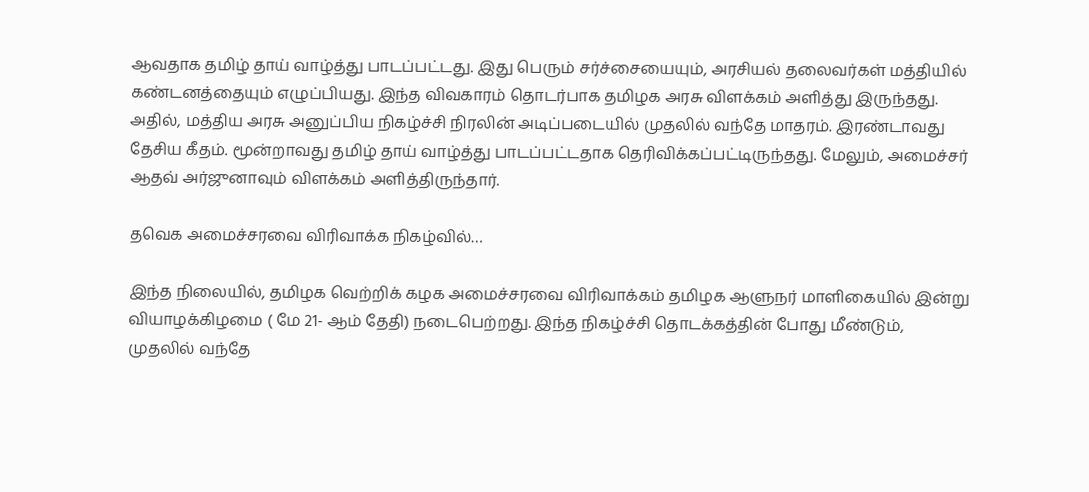ஆவதாக தமிழ் தாய் வாழ்த்து பாடப்பட்டது. இது பெரும் சர்ச்சையையும், அரசியல் தலைவர்கள் மத்தியில் கண்டனத்தையும் எழுப்பியது. இந்த விவகாரம் தொடர்பாக தமிழக அரசு விளக்கம் அளித்து இருந்தது. அதில், மத்திய அரசு அனுப்பிய நிகழ்ச்சி நிரலின் அடிப்படையில் முதலில் வந்தே மாதரம். இரண்டாவது தேசிய கீதம். மூன்றாவது தமிழ் தாய் வாழ்த்து பாடப்பட்டதாக தெரிவிக்கப்பட்டிருந்தது. மேலும், அமைச்சர் ஆதவ் அர்ஜுனாவும் விளக்கம் அளித்திருந்தார்.

தவெக அமைச்சரவை விரிவாக்க நிகழ்வில்…

இந்த நிலையில், தமிழக வெற்றிக் கழக அமைச்சரவை விரிவாக்கம் தமிழக ஆளுநர் மாளிகையில் இன்று வியாழக்கிழமை ( மே 21- ஆம் தேதி) நடைபெற்றது. இந்த நிகழ்ச்சி தொடக்கத்தின் போது மீண்டும், முதலில் வந்தே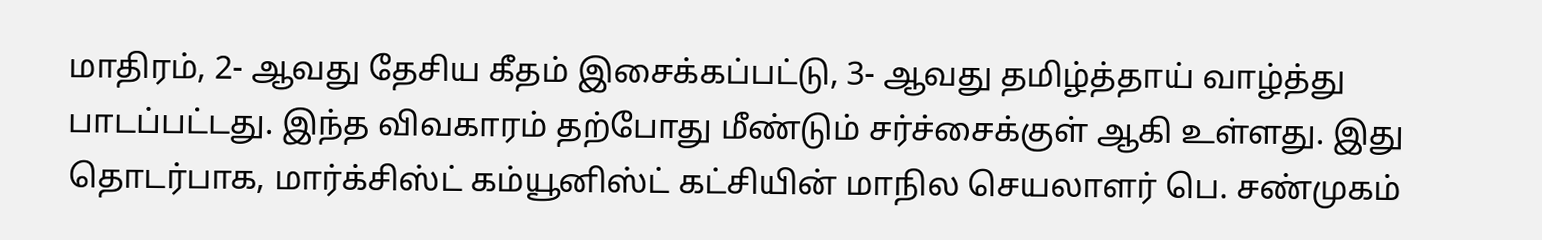மாதிரம், 2- ஆவது தேசிய கீதம் இசைக்கப்பட்டு, 3- ஆவது தமிழ்த்தாய் வாழ்த்து பாடப்பட்டது. இந்த விவகாரம் தற்போது மீண்டும் சர்ச்சைக்குள் ஆகி உள்ளது. இது தொடர்பாக, மார்க்சிஸ்ட் கம்யூனிஸ்ட் கட்சியின் மாநில செயலாளர் பெ. சண்முகம்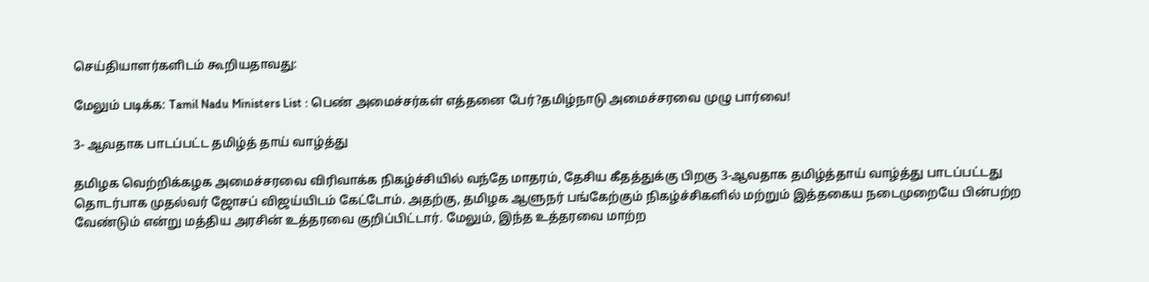செய்தியாளர்களிடம் கூறியதாவது:

மேலும் படிக்க: Tamil Nadu Ministers List : பெண் அமைச்சர்கள் எத்தனை பேர்?தமிழ்நாடு அமைச்சரவை முழு பார்வை!

3- ஆவதாக பாடப்பட்ட தமிழ்த் தாய் வாழ்த்து

தமிழக வெற்றிக்கழக அமைச்சரவை விரிவாக்க நிகழ்ச்சியில் வந்தே மாதரம், தேசிய கீதத்துக்கு பிறகு 3-ஆவதாக தமிழ்த்தாய் வாழ்த்து பாடப்பட்டது தொடர்பாக முதல்வர் ஜோசப் விஜய்யிடம் கேட்டோம். அதற்கு, தமிழக ஆளுநர் பங்கேற்கும் நிகழ்ச்சிகளில் மற்றும் இத்தகைய நடைமுறையே பின்பற்ற வேண்டும் என்று மத்திய அரசின் உத்தரவை குறிப்பிட்டார். மேலும், இந்த உத்தரவை மாற்ற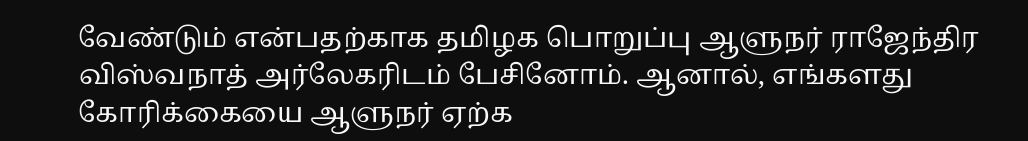வேண்டும் என்பதற்காக தமிழக பொறுப்பு ஆளுநர் ராஜேந்திர விஸ்வநாத் அர்லேகரிடம் பேசினோம். ஆனால், எங்களது கோரிக்கையை ஆளுநர் ஏற்க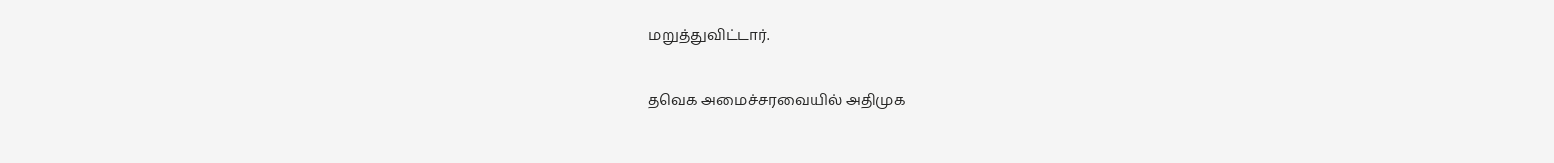மறுத்துவிட்டார்.

தவெக அமைச்சரவையில் அதிமுக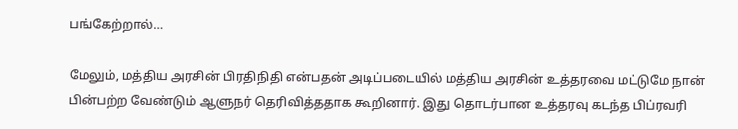பங்கேற்றால்…

மேலும், மத்திய அரசின் பிரதிநிதி என்பதன் அடிப்படையில் மத்திய அரசின் உத்தரவை மட்டுமே நான் பின்பற்ற வேண்டும் ஆளுநர் தெரிவித்ததாக கூறினார். இது தொடர்பான உத்தரவு கடந்த பிப்ரவரி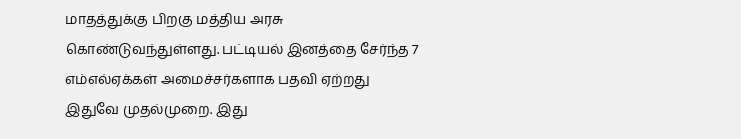மாதத்துக்கு பிறகு மத்திய அரசு கொண்டுவந்துள்ளது. பட்டியல் இனத்தை சேர்ந்த 7 எம்எல்ஏக்கள் அமைச்சர்களாக பதவி ஏற்றது இதுவே முதல்முறை. இது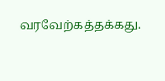வரவேற்கத்தக்கது.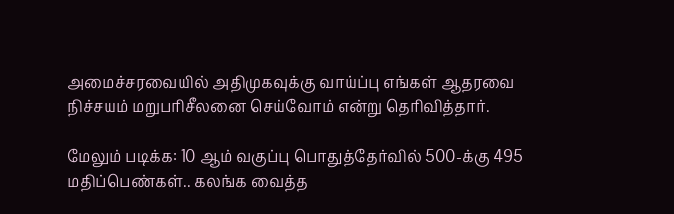அமைச்சரவையில் அதிமுகவுக்கு வாய்ப்பு எங்கள் ஆதரவை நிச்சயம் மறுபரிசீலனை செய்வோம் என்று தெரிவித்தார்.

மேலும் படிக்க: 10 ஆம் வகுப்பு பொதுத்தேர்வில் 500-க்கு 495 மதிப்பெண்கள்.. கலங்க வைத்த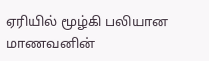ஏரியில் மூழ்கி பலியான மாணவனின்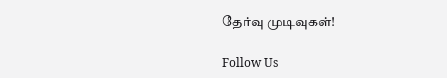தேர்வு முடிவுகள்!

Follow Us